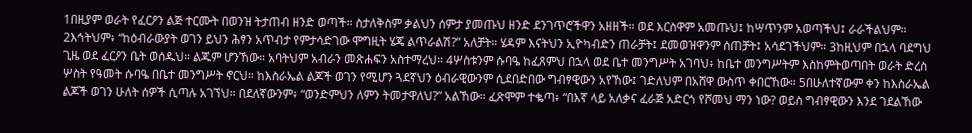1በዚያም ወራት የፈርዖን ልጅ ተርሙት በወንዝ ትታጠብ ዘንድ ወጣች። ስታለቅስም ቃልህን ሰምታ ያመጡህ ዘንድ ደንገጥሮችዋን አዘዘች። ወደ እርስዋም አመጡህ፤ ከሣጥንም አወጣችህ፤ ራራችልህም። 2እኅትህም፥ “ከዕብራውያት ወገን ይህን ሕፃን አጥብታ የምታሳድገው ሞግዚት ሄጄ ልጥራልሽ?” አለቻት። ሄዳም እናትህን ኢዮካብድን ጠራቻት፤ ደመወዝዋንም ሰጠቻት፤ አሳደገችህም። 3ከዚህም በኋላ ባደግህ ጊዜ ወደ ፈርዖን ቤት ወሰዱህ። ልጁም ሆንኸው። አባትህም አብራን መጽሐፍን አስተማረህ። 4ሦስቱንም ሱባዔ ከፈጸምህ በኋላ ወደ ቤተ መንግሥት አገባህ፥ ከቤተ መንግሥትም እስከምትወጣበት ወራት ድረስ ሦስት የዓመት ሱባዔ በቤተ መንግሥት ኖርህ። ከእስራኤል ልጆች ወገን የሚሆን ጓደኛህን ዕብራዊውንም ሲደበድበው ግብፃዊውን አየኸው፤ ገድለህም በአሸዋ ውስጥ ቀበርኸው። 5በሁለተኛውም ቀን ከእስራኤል ልጆች ወገን ሁለት ሰዎች ሲጣሉ አገኘህ። በደለኛውንም፥ “ወንድምህን ለምን ትመታዋለህ?” አልኸው። ፈጽሞም ተቈጣ፥ “በእኛ ላይ አለቃና ፈራጅ አድርጎ የሾመህ ማን ነው? ወይስ ግብፃዊውን እንደ ገደልኸው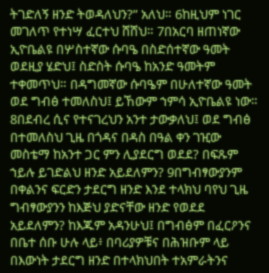ትገድለኝ ዘንድ ትወዳለህን?” አለህ። 6ከዚህም ነገር መገለጥ የተነሣ ፈርተህ ሸሸህ። 7በአርባ ዘጠነኛው ኢዮቤልዩ በሦስተኛው ሱባዔ በስድሰተኛው ዓመት ወደዚያ ሄድህ፤ ስድስት ሱባዔ ከአንድ ዓመትም ተቀመጥህ። በዳግመኛው ሱባዔም በሁለተኛው ዓመት ወደ ግብፅ ተመለስህ፤ ይኸውም ኀምሳ ኢዮቤልዩ ነው። 8በደብረ ሲና የተናገረህን አንተ ታውቃለህ፤ ወደ ግብፅ በተመለስህ ጊዜ በጎዳና በዳስ በዓል ቀን ገዢው መስቴማ ከአንተ ጋር ምን ሊያደርግ ወደደ? በፍጹም ኀይሉ ይገድልህ ዘንድ አይደለምን? 9በግብፃውያንም በቀልንና ፍርድን ታደርግ ዘንድ እንደ ተላክህ ባየህ ጊዜ ግብፃውያንን ከእጅህ ያድናቸው ዘንድ የወደደ አይደለምን? ከእጁም አዳንሁህ፤ በግብፅም በፈርዖንና በቤተ ሰቡ ሁሉ ላይ፥ በባሪያዎቹና በሕዝቡም ላይ በእውነት ታደርግ ዘንድ በተላክህበት ተአምራትንና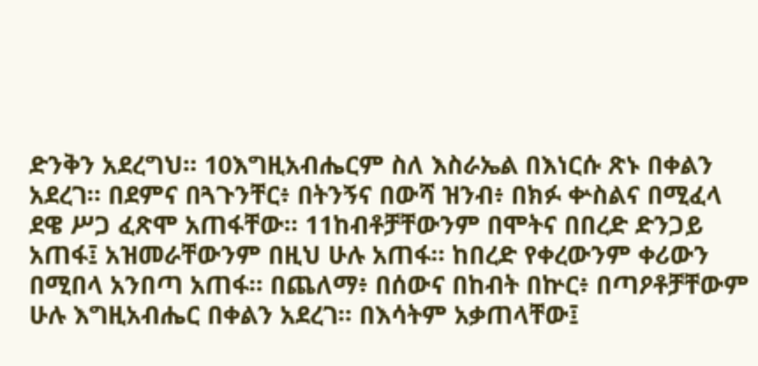ድንቅን አደረግህ። 10እግዚአብሔርም ስለ እስራኤል በእነርሱ ጽኑ በቀልን አደረገ። በደምና በጓጉንቸር፥ በትንኝና በውሻ ዝንብ፥ በክፉ ቍስልና በሚፈላ ደዌ ሥጋ ፈጽሞ አጠፋቸው። 11ከብቶቻቸውንም በሞትና በበረድ ድንጋይ አጠፋ፤ አዝመራቸውንም በዚህ ሁሉ አጠፋ። ከበረድ የቀረውንም ቀሪውን በሚበላ አንበጣ አጠፋ። በጨለማ፥ በሰውና በከብት በኵር፥ በጣዖቶቻቸውም ሁሉ እግዚአብሔር በቀልን አደረገ። በእሳትም አቃጠላቸው፤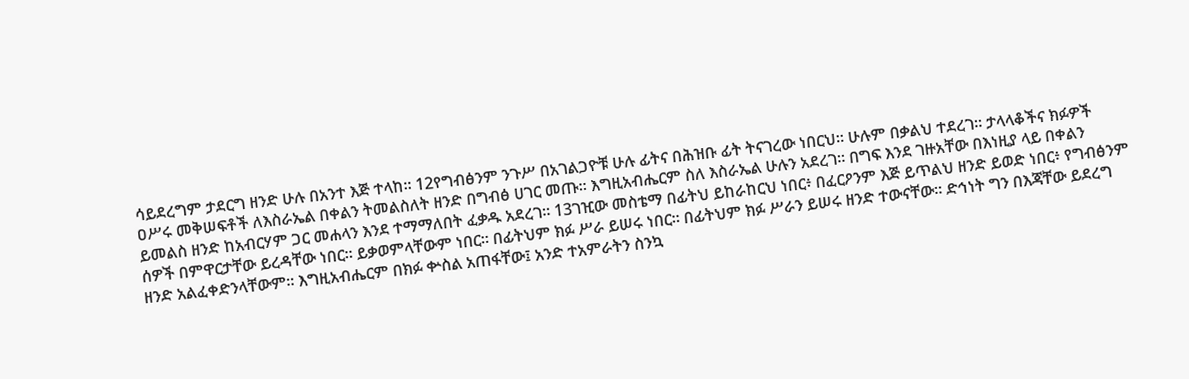ሳይደረግም ታደርግ ዘንድ ሁሉ በአንተ እጅ ተላከ። 12የግብፅንም ንጉሥ በአገልጋዮቹ ሁሉ ፊትና በሕዝቡ ፊት ትናገረው ነበርህ። ሁሉም በቃልህ ተደረገ። ታላላቆችና ክፉዎች ዐሥሩ መቅሠፍቶች ለእስራኤል በቀልን ትመልስለት ዘንድ በግብፅ ሀገር መጡ። እግዚአብሔርም ስለ እስራኤል ሁሉን አደረገ። በግፍ እንደ ገዙአቸው በእነዚያ ላይ በቀልን ይመልስ ዘንድ ከአብርሃም ጋር መሐላን እንደ ተማማለበት ፈቃዱ አደረገ። 13ገዢው መስቴማ በፊትህ ይከራከርህ ነበር፥ በፈርዖንም እጅ ይጥልህ ዘንድ ይወድ ነበር፥ የግብፅንም ሰዎች በምዋርታቸው ይረዳቸው ነበር። ይቃወምላቸውም ነበር። በፊትህም ክፉ ሥራ ይሠሩ ነበር። በፊትህም ክፉ ሥራን ይሠሩ ዘንድ ተውናቸው። ድኅነት ግን በእጃቸው ይደረግ ዘንድ አልፈቀድንላቸውም። እግዚአብሔርም በክፉ ቍስል አጠፋቸው፤ አንድ ተአምራትን ስንኳ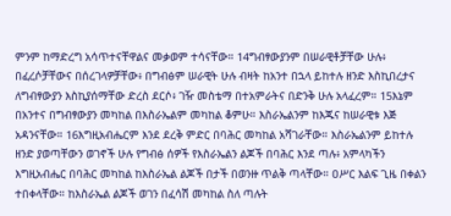ምንም ከማድረግ አሳጥተናቸዋልና መቃወም ተሳናቸው። 14ግብፃውያንም በሠራዊቶቻቸው ሁሉ፥ በፈረሶቻቸውና በሰረገላዎቻቸው፥ በግብፅም ሠራዊት ሁሉ ብዛት ከአንተ በኋላ ይከተሉ ዘንድ እስኪበረታና ለግብፃውያን እስኪያሰማቸው ድረስ ደርሶ፥ ገዥ መስቴማ በተአምራትና በድንቅ ሁሉ አላፈረም። 15እኔም በአንተና በግብፃውያን መካከል በእስራኤልም መካከል ቆምሁ። እስራኤልንም ከእጁና ከሠራዊቱ እጅ አዳንናቸው። 16እግዚአብሔርም እንደ ደረቅ ምድር በባሕር መካከል አሻገራቸው። እስራኤልንም ይከተሉ ዘንድ ያወጣቸውን ወገኖች ሁሉ የግብፅ ሰዎች የእስራኤልን ልጆች በባሕር እንደ ጣሉ፥ አምላካችን እግዚአብሔር በባሕር መካከል ከእስራኤል ልጆች በታች በወንዙ ጥልቅ ጣላቸው። ዐሥር እልፍ ጊዜ በቀልን ተበቀላቸው። ከእስራኤል ልጆች ወገን በፈሳሽ መካከል ስለ ጣሉት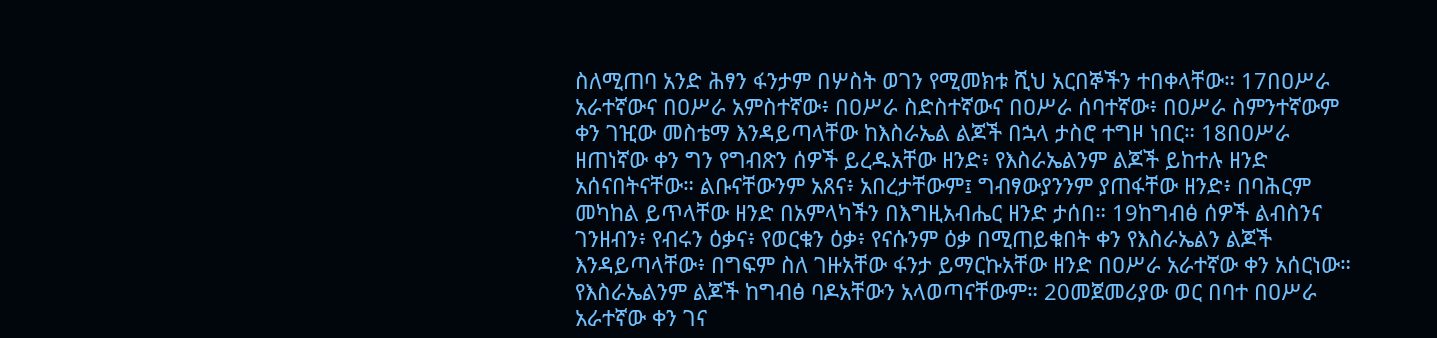ስለሚጠባ አንድ ሕፃን ፋንታም በሦስት ወገን የሚመክቱ ሺህ አርበኞችን ተበቀላቸው። 17በዐሥራ አራተኛውና በዐሥራ አምስተኛው፥ በዐሥራ ስድስተኛውና በዐሥራ ሰባተኛው፥ በዐሥራ ስምንተኛውም ቀን ገዢው መስቴማ እንዳይጣላቸው ከእስራኤል ልጆች በኋላ ታስሮ ተግዞ ነበር። 18በዐሥራ ዘጠነኛው ቀን ግን የግብጽን ሰዎች ይረዱአቸው ዘንድ፥ የእስራኤልንም ልጆች ይከተሉ ዘንድ አሰናበትናቸው። ልቡናቸውንም አጸና፥ አበረታቸውም፤ ግብፃውያንንም ያጠፋቸው ዘንድ፥ በባሕርም መካከል ይጥላቸው ዘንድ በአምላካችን በእግዚአብሔር ዘንድ ታሰበ። 19ከግብፅ ሰዎች ልብስንና ገንዘብን፥ የብሩን ዕቃና፥ የወርቁን ዕቃ፥ የናሱንም ዕቃ በሚጠይቁበት ቀን የእስራኤልን ልጆች እንዳይጣላቸው፥ በግፍም ስለ ገዙአቸው ፋንታ ይማርኩአቸው ዘንድ በዐሥራ አራተኛው ቀን አሰርነው። የእስራኤልንም ልጆች ከግብፅ ባዶአቸውን አላወጣናቸውም። 20መጀመሪያው ወር በባተ በዐሥራ አራተኛው ቀን ገና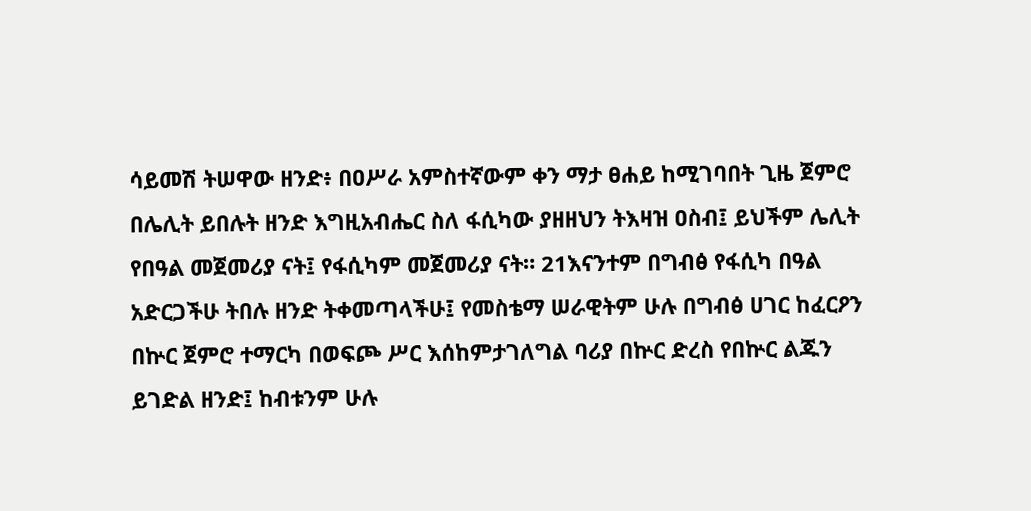ሳይመሽ ትሠዋው ዘንድ፥ በዐሥራ አምስተኛውም ቀን ማታ ፀሐይ ከሚገባበት ጊዜ ጀምሮ በሌሊት ይበሉት ዘንድ እግዚአብሔር ስለ ፋሲካው ያዘዘህን ትእዛዝ ዐስብ፤ ይህችም ሌሊት የበዓል መጀመሪያ ናት፤ የፋሲካም መጀመሪያ ናት። 21እናንተም በግብፅ የፋሲካ በዓል አድርጋችሁ ትበሉ ዘንድ ትቀመጣላችሁ፤ የመስቴማ ሠራዊትም ሁሉ በግብፅ ሀገር ከፈርዖን በኵር ጀምሮ ተማርካ በወፍጮ ሥር እሰከምታገለግል ባሪያ በኵር ድረስ የበኵር ልጁን ይገድል ዘንድ፤ ከብቱንም ሁሉ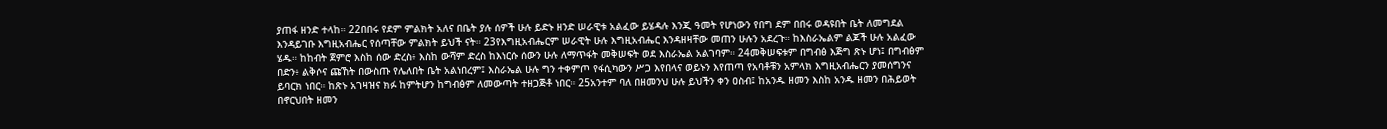ያጠፋ ዘንድ ተላከ። 22በበሩ የደም ምልክት አለና በቤት ያሉ ሰዎች ሁሉ ይድኑ ዘንድ ሠራዊቱ አልፈው ይሄዳሉ እንጂ ዓመት የሆነውን የበግ ደም በበሩ ወዳዩበት ቤት ለመግደል እንዳይገቡ እግዚአብሔር የሰጣቸው ምልክት ይህች ናት። 23የእግዚአብሔርም ሠራዊት ሁሉ እግዚአብሔር እንዳዘዛቸው መጠን ሁሉን አደረጉ። ከእስራኤልም ልጆች ሁሉ አልፈው ሄዱ። ከከብት ጀምሮ እስከ ሰው ድረስ፥ እስከ ውሻም ድረስ ከእነርሱ ሰውን ሁሉ ለማጥፋት መቅሠፍት ወደ እስራኤል አልገባም። 24መቅሠፍቱም በግብፅ እጅግ ጽኑ ሆነ፤ በግብፅም በድን፥ ልቅሶና ጩኸት በውስጡ የሌለበት ቤት አልነበረም፤ እስራኤል ሁሉ ግን ተቀምጦ የፋሲካውን ሥጋ እየበላና ወይኑን እየጠጣ የአባቶቹን አምላክ እግዚአብሔርን ያመሰግንና ይባርክ ነበር። ከጽኑ አገዛዝና ክፉ ከምትሆን ከግብፅም ለመውጣት ተዘጋጅቶ ነበር። 25አንተም ባለ በዘመንህ ሁሉ ይህችን ቀን ዐስብ፤ ከአንዱ ዘመን እስከ አንዱ ዘመን በሕይወት በኖርህበት ዘመን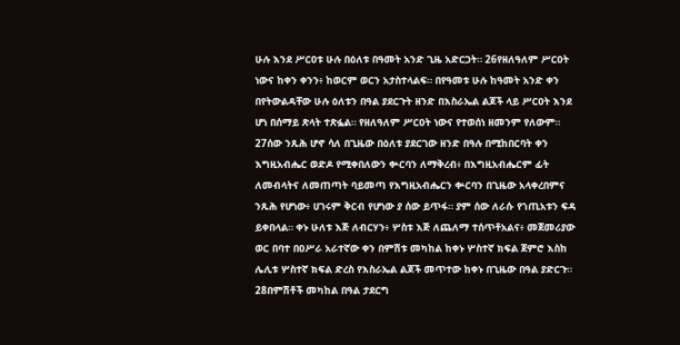ሁሉ እንደ ሥርዐቱ ሁሉ በዕለቱ በዓመት አንድ ጊዜ አድርጋት። 26የዘለዓለም ሥርዐት ነውና ከቀን ቀንን፥ ከወርም ወርን አታስተላልፍ። በየዓመቱ ሁሉ ከዓመት አንድ ቀን በየትውልዳቸው ሁሉ ዕለቱን በዓል ያደርጉት ዘንድ በእስራኤል ልጆች ላይ ሥርዐት እንደ ሆነ በሰማይ ጽላት ተጽፏል። የዘለዓለም ሥርዐት ነውና የተወሰነ ዘመንም የለውም። 27ሰው ንጹሕ ሆኖ ሳለ በጊዜው በዕለቱ ያደርገው ዘንድ በዓሉ በሚከበርባት ቀን እግዚአብሔር ወድዶ የሚቀበለውን ቍርባን ለማቅረብ፥ በእግዚአብሔርም ፊት ለመብላትና ለመጠጣት ባይመጣ የእግዚአብሔርን ቍርባን በጊዜው አላቀረበምና ንጹሕ የሆነው፥ ሀገሩም ቅርብ የሆነው ያ ሰው ይጥፋ። ያም ሰው ለራሱ የኀጢአቱን ፍዳ ይቀበላል። ቀኑ ሁለቱ እጅ ለብርሃን፥ ሦስቱ እጅ ለጨለማ ተሰጥቶአልና፥ መጀመሪያው ወር በባተ በዐሥራ አራተኛው ቀን በምሽቱ መካከል ከቀኑ ሦስተኛ ክፍል ጀምሮ እስከ ሌሊቱ ሦስተኛ ክፍል ድረስ የእስራኤል ልጆች መጥተው ከቀኑ በጊዜው በዓል ያድርጉ። 28በምሽቶች መካከል በዓል ታደርግ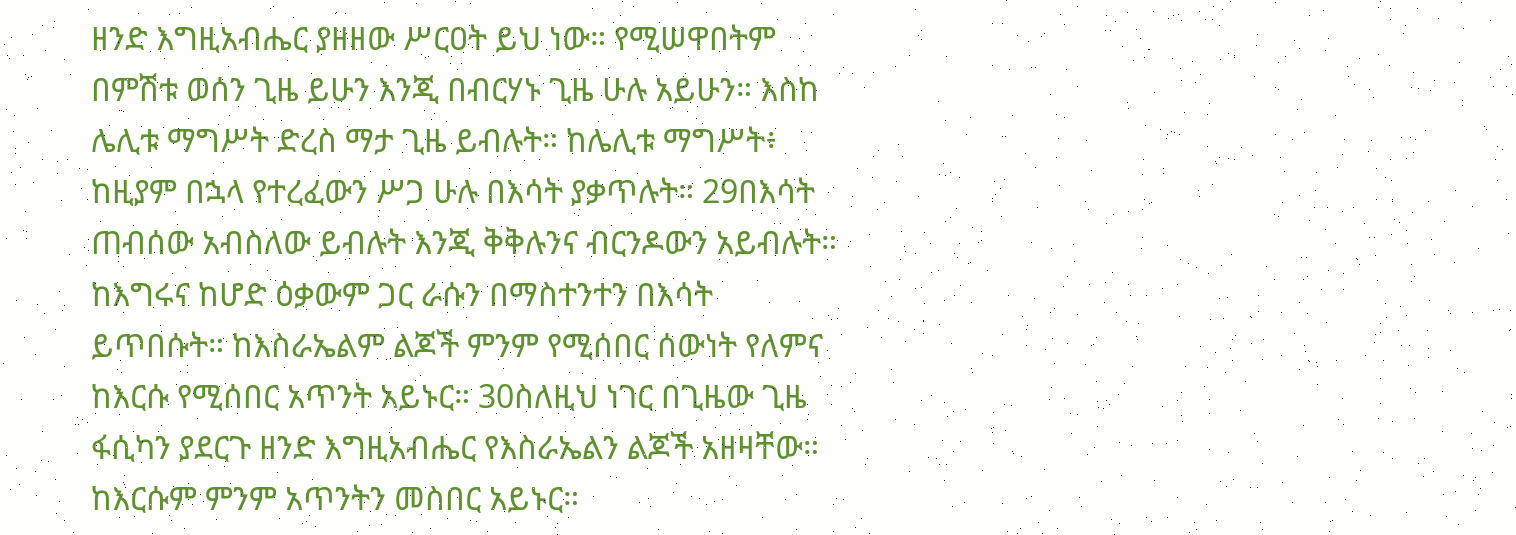ዘንድ እግዚአብሔር ያዘዘው ሥርዐት ይህ ነው። የሚሠዋበትም በምሽቱ ወሰን ጊዜ ይሁን እንጂ በብርሃኑ ጊዜ ሁሉ አይሁን። እስከ ሌሊቱ ማግሥት ድረስ ማታ ጊዜ ይብሉት። ከሌሊቱ ማግሥት፥ ከዚያም በኋላ የተረፈውን ሥጋ ሁሉ በእሳት ያቃጥሉት። 29በእሳት ጠብሰው አብስለው ይብሉት እንጂ ቅቅሉንና ብርንዶውን አይብሉት። ከእግሩና ከሆድ ዕቃውም ጋር ራሱን በማስተንተን በእሳት ይጥበሱት። ከእስራኤልም ልጆች ምንም የሚሰበር ሰውነት የለምና ከእርሱ የሚሰበር አጥንት አይኑር። 30ስለዚህ ነገር በጊዜው ጊዜ ፋሲካን ያደርጉ ዘንድ እግዚአብሔር የእስራኤልን ልጆች አዘዛቸው። ከእርሱም ምንም አጥንትን መስበር አይኑር።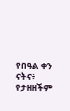የበዓል ቀን ናትና፥ የታዘዘችም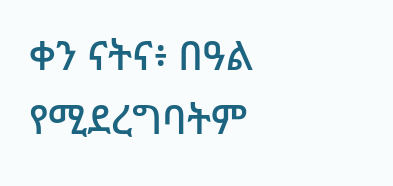ቀን ናትና፥ በዓል የሚደረግባትም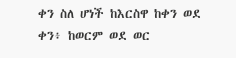ቀን ስለ ሆነች ከእርስዋ ከቀን ወደ ቀን፥ ከወርም ወደ ወር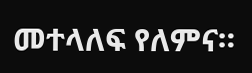መተላለፍ የለምና።